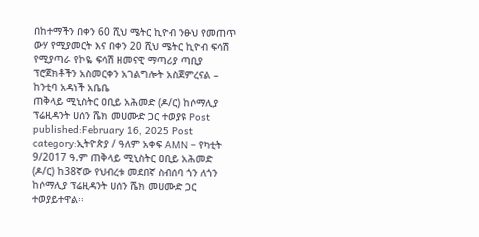በከተማችን በቀን 60 ሺህ ሜትር ኪዮብ ንፁህ የመጠጥ ውሃ የሚያመርት እና በቀን 20 ሺህ ሜትር ኪዮብ ፍሳሽ የሚያጣራ የኮዬ ፍሳሽ ዘመናዊ ማጣሪያ ጣቢያ ፕሮጀክቶችን አስመርቀን አገልግሎት አስጀምረናል – ከንቲባ አዳነች አቤቤ
ጠቅላይ ሚኒስትር ዐቢይ አሕመድ (ዶ/ር) ከሶማሊያ ፕሬዚዳንት ሀሰን ሼክ መሀሙድ ጋር ተወያዩ Post published:February 16, 2025 Post category:ኢትዮጵያ / ዓለም አቀፍ AMN – የካቲት 9/2017 ዓ.ም ጠቅላይ ሚኒስትር ዐቢይ አሕመድ (ዶ/ር) ከ38ኛው የህብረቱ መደበኛ ስብሰባ ጎን ለጎን ከሶማሊያ ፕሬዚዳንት ሀሰን ሼክ መሀሙድ ጋር ተወያይተዋል፡፡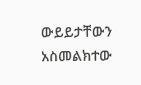ውይይታቸውን አስመልክተው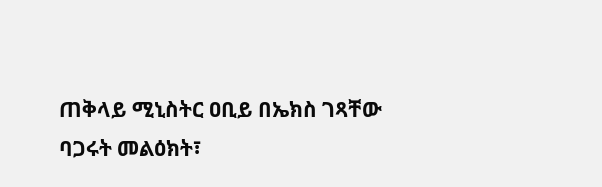ጠቅላይ ሚኒስትር ዐቢይ በኤክስ ገጻቸው ባጋሩት መልዕክት፣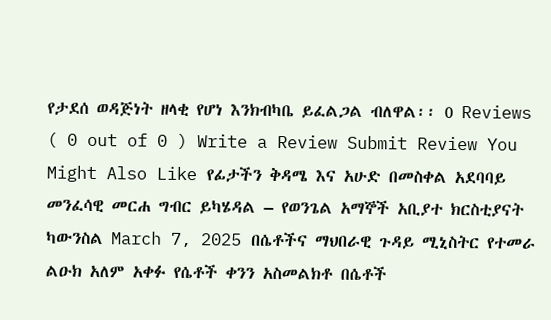የታደሰ ወዳጅነት ዘላቂ የሆነ እንክብካቤ ይፈልጋል ብለዋል፡፡ 0 Reviews ( 0 out of 0 ) Write a Review Submit Review You Might Also Like የፊታችን ቅዳሜ እና አሁድ በመስቀል አደባባይ መንፈሳዊ መርሐ ግብር ይካሄዳል – የወንጌል አማኞች አቢያተ ክርስቲያናት ካውንስል March 7, 2025 በሴቶችና ማህበራዊ ጉዳይ ሚኒስትር የተመራ ልዑክ አለም አቀፉ የሴቶች ቀንን አስመልክቶ በሴቶች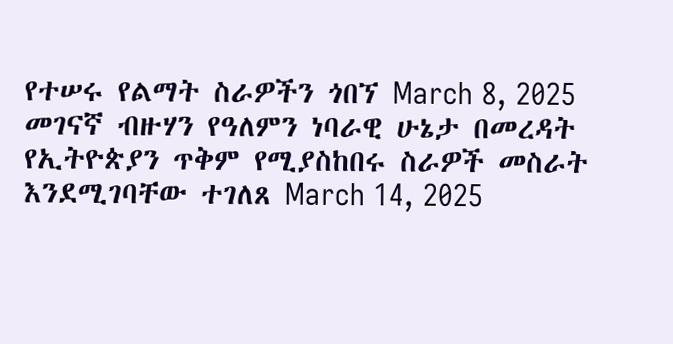የተሠሩ የልማት ስራዎችን ጎበኘ March 8, 2025 መገናኛ ብዙሃን የዓለምን ነባራዊ ሁኔታ በመረዳት የኢትዮጵያን ጥቅም የሚያስከበሩ ስራዎች መስራት እንደሚገባቸው ተገለጸ March 14, 2025